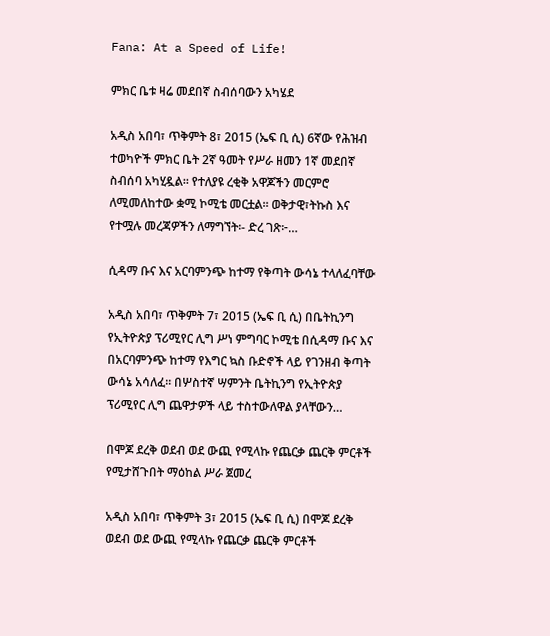Fana: At a Speed of Life!

ምክር ቤቱ ዛሬ መደበኛ ስብሰባውን አካሄደ

አዲስ አበባ፣ ጥቅምት 8፣ 2015 (ኤፍ ቢ ሲ) 6ኛው የሕዝብ ተወካዮች ምክር ቤት 2ኛ ዓመት የሥራ ዘመን 1ኛ መደበኛ ስብሰባ አካሂዷል፡፡ የተለያዩ ረቂቅ አዋጆችን መርምሮ ለሚመለከተው ቋሚ ኮሚቴ መርቷል፡፡ ወቅታዊ፣ትኩስ እና የተሟሉ መረጃዎችን ለማግኘት፡- ድረ ገጽ፦…

ሲዳማ ቡና እና አርባምንጭ ከተማ የቅጣት ውሳኔ ተላለፈባቸው

አዲስ አበባ፣ ጥቅምት 7፣ 2015 (ኤፍ ቢ ሲ) በቤትኪንግ የኢትዮጵያ ፕሪሚየር ሊግ ሥነ ምግባር ኮሚቴ በሲዳማ ቡና እና በአርባምንጭ ከተማ የእግር ኳስ ቡድኖች ላይ የገንዘብ ቅጣት ውሳኔ አሳለፈ፡፡ በሦስተኛ ሣምንት ቤትኪንግ የኢትዮጵያ ፕሪሚየር ሊግ ጨዋታዎች ላይ ተስተውለዋል ያላቸውን…

በሞጆ ደረቅ ወደብ ወደ ውጪ የሚላኩ የጨርቃ ጨርቅ ምርቶች የሚታሸጉበት ማዕከል ሥራ ጀመረ

አዲስ አበባ፣ ጥቅምት 3፣ 2015 (ኤፍ ቢ ሲ) በሞጆ ደረቅ ወደብ ወደ ውጪ የሚላኩ የጨርቃ ጨርቅ ምርቶች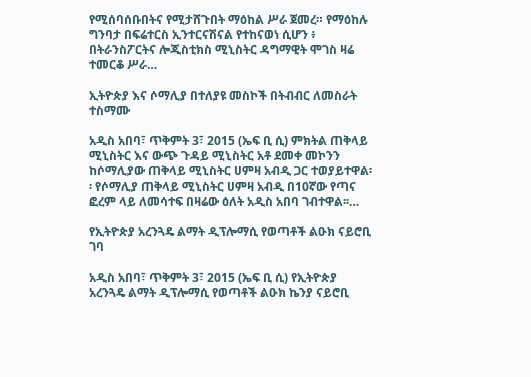የሚሰባሰቡበትና የሚታሸጉበት ማዕከል ሥራ ጀመረ። የማዕከሉ ግንባታ በፍሬተርስ ኢንተርናሽናል የተከናወነ ሲሆን ፥ በትራንስፖርትና ሎጂስቲክስ ሚኒስትር ዳግማዊት ሞገስ ዛሬ ተመርቆ ሥራ…

ኢትዮጵያ እና ሶማሊያ በተለያዩ መስኮች በትብብር ለመስራት ተስማሙ

አዲስ አበባ፣ ጥቅምት 3፣ 2015 (ኤፍ ቢ ሲ) ምክትል ጠቅላይ ሚኒስትር እና ውጭ ጉዳይ ሚኒስትር አቶ ደመቀ መኮንን ከሶማሊያው ጠቅላይ ሚኒስትር ሀምዛ አብዲ ጋር ተወያይተዋል፡፡ የሶማሊያ ጠቅላይ ሚኒስትር ሀምዛ አብዲ በ10ኛው የጣና ፎረም ላይ ለመሳተፍ በዛሬው ዕለት አዲስ አበባ ገብተዋል፡፡…

የኢትዮጵያ አረንጓዴ ልማት ዲፕሎማሲ የወጣቶች ልዑክ ናይሮቢ ገባ

አዲስ አበባ፣ ጥቅምት 3፣ 2015 (ኤፍ ቢ ሲ) የኢትዮጵያ አረንጓዴ ልማት ዲፕሎማሲ የወጣቶች ልዑክ ኬንያ ናይሮቢ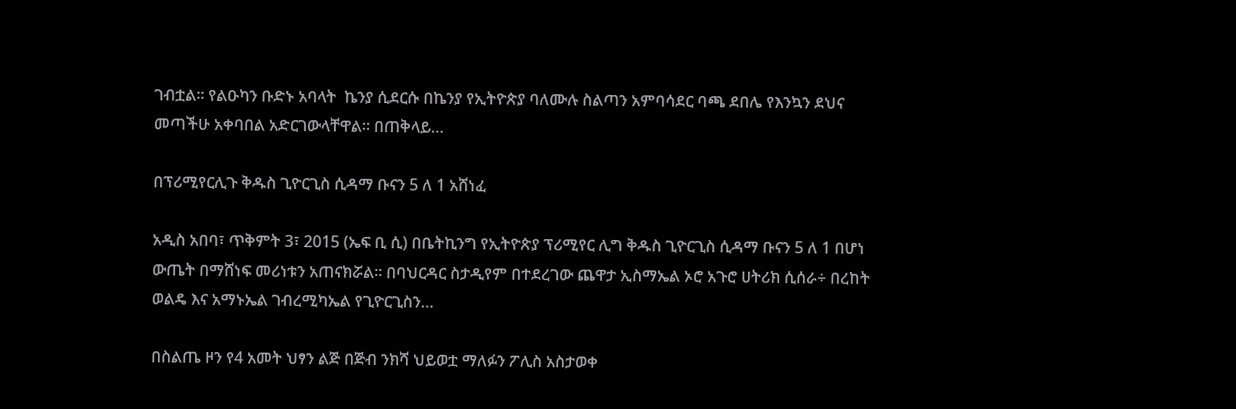ገብቷል፡፡ የልዑካን ቡድኑ አባላት  ኬንያ ሲደርሱ በኬንያ የኢትዮጵያ ባለሙሉ ስልጣን አምባሳደር ባጫ ደበሌ የእንኳን ደህና መጣችሁ አቀባበል አድርገውላቸዋል፡፡ በጠቅላይ…

በፕሪሚየርሊጉ ቅዱስ ጊዮርጊስ ሲዳማ ቡናን 5 ለ 1 አሸነፈ

አዲስ አበባ፣ ጥቅምት 3፣ 2015 (ኤፍ ቢ ሲ) በቤትኪንግ የኢትዮጵያ ፕሪሚየር ሊግ ቅዱስ ጊዮርጊስ ሲዳማ ቡናን 5 ለ 1 በሆነ ውጤት በማሸነፍ መሪነቱን አጠናክሯል፡፡ በባህርዳር ስታዲየም በተደረገው ጨዋታ ኢስማኤል ኦሮ አጉሮ ሀትሪክ ሲሰራ÷ በረከት ወልዴ እና አማኑኤል ገብረሚካኤል የጊዮርጊስን…

በስልጤ ዞን የ4 አመት ህፃን ልጅ በጅብ ንክሻ ህይወቷ ማለፉን ፖሊስ አስታወቀ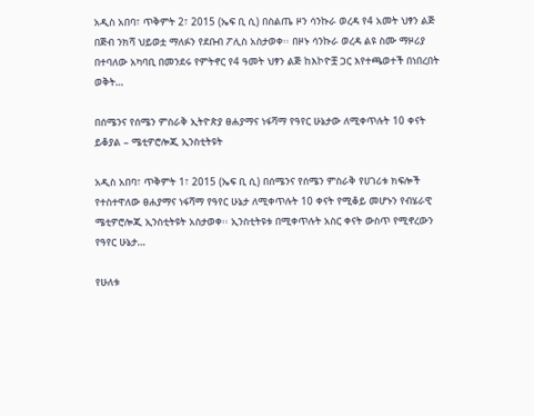አዲስ አበባ፣ ጥቅምት 2፣ 2015 (ኤፍ ቢ ሲ) በስልጤ ዞን ሳንኩራ ወረዳ የ4 አመት ህፃን ልጅ በጅብ ንክሻ ህይወቷ ማለፉን የደቡብ ፖሊስ አስታወቀ፡፡ በዞኑ ሳንኩራ ወረዳ ልዩ ስሙ ማዞሪያ በተባለው አካባቢ በመንደሩ የምትኖር የ4 ዓመት ህፃን ልጅ ከእኮዮቿ ጋር እየተጫወተች በነበረበት ወቅት…

በሰሜንና የሰሜን ምስራቅ ኢትዮጵያ ፀሐያማና ነፋሻማ የዓየር ሁኔታው ለሚቀጥሉት 10 ቀናት ይቆያል – ሜቲዎሮሎጂ ኢንስቲትዩት

አዲስ አበባ፣ ጥቅምት 1፣ 2015 (ኤፍ ቢ ሲ) በሰሜንና የሰሜን ምስራቅ የሀገሪቱ ክፍሎች የተስተዋለው ፀሐያማና ነፋሻማ የዓየር ሁኔታ ለሚቀጥሉት 10 ቀናት የሚቆይ መሆኑን የብሄራዊ ሜቲዎሮሎጂ ኢንስቲትዩት አስታወቀ፡፡ ኢንስቲትዩቱ በሚቀጥሉት አስር ቀናት ውስጥ የሚኖረውን የዓየር ሁኔታ…

የሁለቱ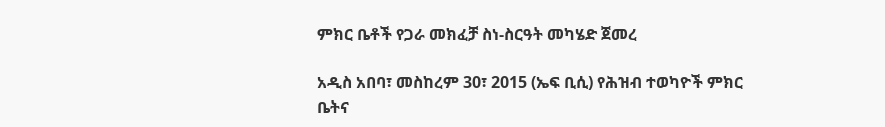ምክር ቤቶች የጋራ መክፈቻ ስነ-ስርዓት መካሄድ ጀመረ

አዲስ አበባ፣ መስከረም 30፣ 2015 (ኤፍ ቢሲ) የሕዝብ ተወካዮች ምክር ቤትና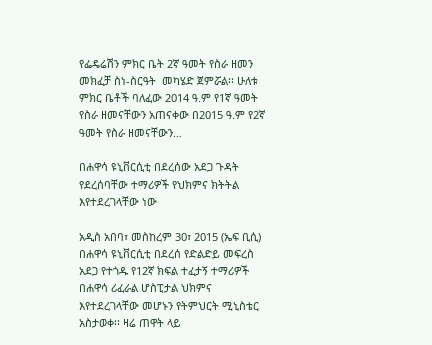የፌዴሬሽን ምክር ቤት 2ኛ ዓመት የስራ ዘመን መክፈቻ ስነ-ስርዓት  መካሄድ ጀምሯል፡፡ ሁለቱ ምክር ቤቶች ባለፈው 2014 ዓ.ም የ1ኛ ዓመት የስራ ዘመናቸውን አጠናቀው በ2015 ዓ.ም የ2ኛ ዓመት የስራ ዘመናቸውን…

በሐዋሳ ዩኒቨርሲቲ በደረሰው አደጋ ጉዳት የደረሰባቸው ተማሪዎች የህክምና ክትትል እየተደረገላቸው ነው

አዲስ አበባ፣ መስከረም 30፣ 2015 (ኤፍ ቢሲ) በሐዋሳ ዩኒቨርሲቲ በደረሰ የድልድይ መፍረስ አደጋ የተጎዱ የ12ኛ ክፍል ተፈታኝ ተማሪዎች በሐዋሳ ሪፈራል ሆስፒታል ህክምና እየተደረገላቸው መሆኑን የትምህርት ሚኒስቴር አስታወቀ፡፡ ዛሬ ጠዋት ላይ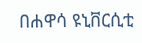በሐዋሳ ዩኒቨርሲቲ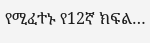የሚፈተኑ የ12ኛ ክፍል…